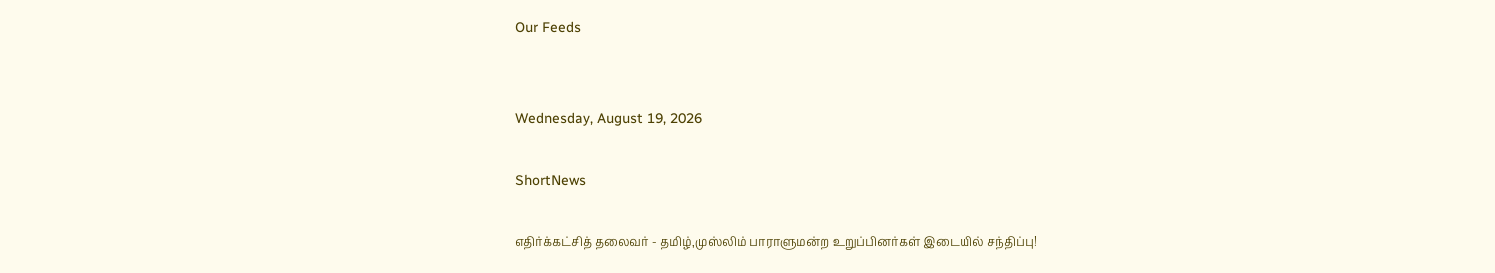Our Feeds


Wednesday, August 19, 2026

ShortNews

எதிர்க்கட்சித் தலைவர் - தமிழ்,முஸ்லிம் பாராளுமன்ற உறுப்பினர்கள் இடையில் சந்திப்பு!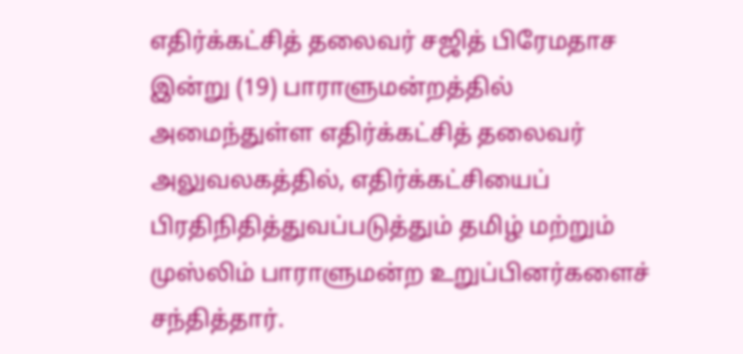எதிர்க்கட்சித் தலைவர் சஜித் பிரேமதாச இன்று (19) பாராளுமன்றத்தில் அமைந்துள்ள எதிர்க்கட்சித் தலைவர் அலுவலகத்தில், எதிர்க்கட்சியைப் பிரதிநிதித்துவப்படுத்தும் தமிழ் மற்றும் முஸ்லிம் பாராளுமன்ற உறுப்பினர்களைச் சந்தித்தார்.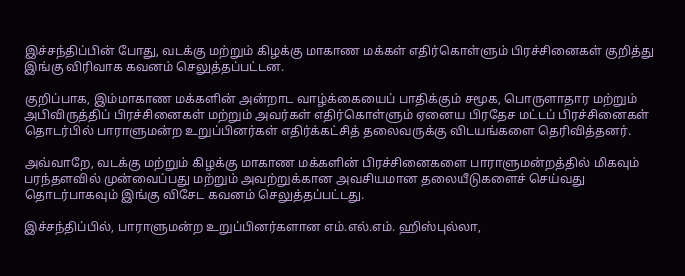இச்சந்திப்பின் போது, வடக்கு மற்றும் கிழக்கு மாகாண மக்கள் எதிர்கொள்ளும் பிரச்சினைகள் குறித்து இங்கு விரிவாக கவனம் செலுத்தப்பட்டன.

குறிப்பாக, இம்மாகாண மக்களின் அன்றாட வாழ்க்கையைப் பாதிக்கும் சமூக, பொருளாதார மற்றும் அபிவிருத்திப் பிரச்சினைகள் மற்றும் அவர்கள் எதிர்கொள்ளும் ஏனைய பிரதேச மட்டப் பிரச்சினைகள் தொடர்பில் பாராளுமன்ற உறுப்பினர்கள் எதிர்க்கட்சித் தலைவருக்கு விடயங்களை தெரிவித்தனர்.

அவ்வாறே, வடக்கு மற்றும் கிழக்கு மாகாண மக்களின் பிரச்சினைகளை பாராளுமன்றத்தில் மிகவும் பரந்தளவில் முன்வைப்பது மற்றும் அவற்றுக்கான அவசியமான தலையீடுகளைச் செய்வது தொடர்பாகவும் இங்கு விசேட கவனம் செலுத்தப்பட்டது.

இச்சந்திப்பில், பாராளுமன்ற உறுப்பினர்களான எம்.எல்.எம். ஹிஸ்புல்லா,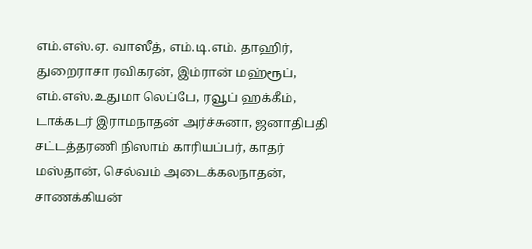எம்.எஸ்.ஏ. வாஸீத், எம்.டி.எம். தாஹிர், துறைராசா ரவிகரன், இம்ரான் மஹ்ரூப், எம்.எஸ்.உதுமா லெப்பே, ரவூப் ஹக்கீம், டாக்கடர் இராமநாதன் அர்ச்சுனா, ஜனாதிபதி சட்டத்தரணி நிஸாம் காரியப்பர், காதர் மஸ்தான், செல்வம் அடைக்கலநாதன், சாணக்கியன்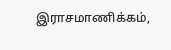இராசமாணிக்கம்,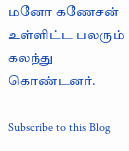மனோ கணேசன் உள்ளிட்ட பலரும் கலந்து கொண்டனர்.

Subscribe to this Blog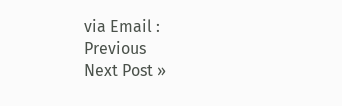via Email :
Previous
Next Post »